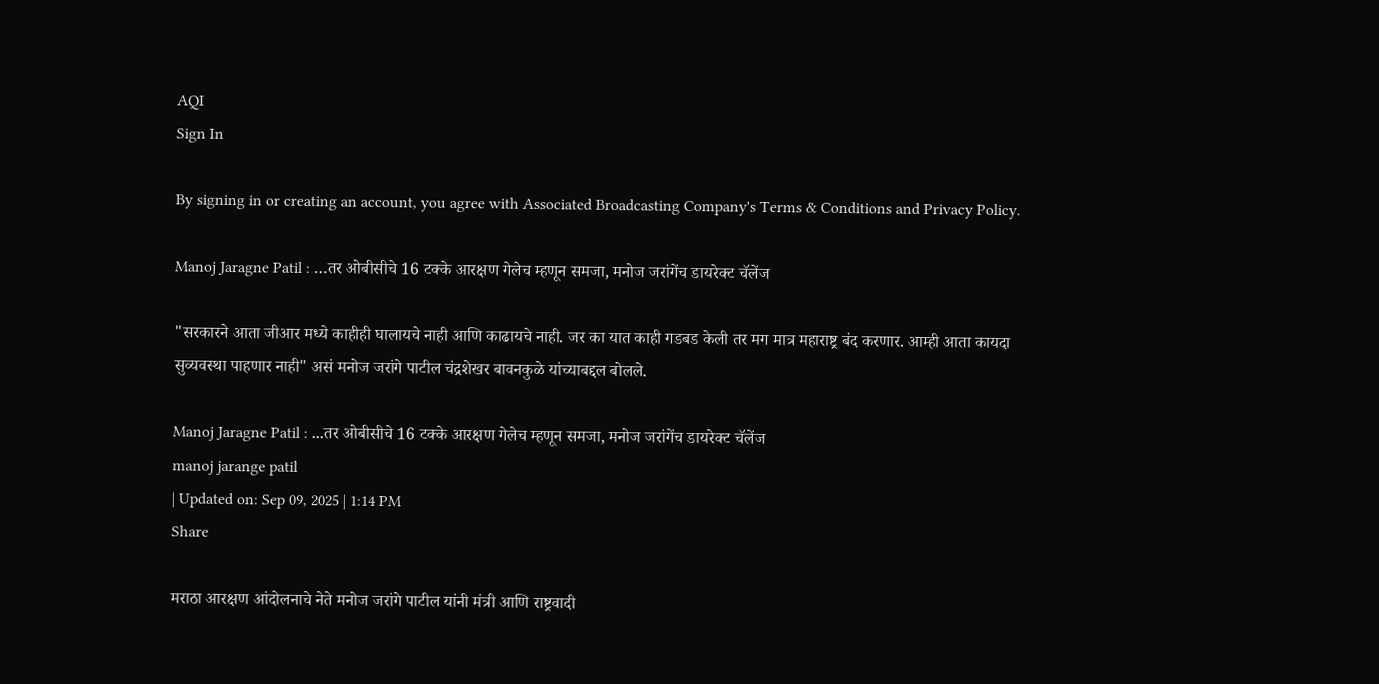AQI
Sign In

By signing in or creating an account, you agree with Associated Broadcasting Company's Terms & Conditions and Privacy Policy.

Manoj Jaragne Patil : …तर ओबीसीचे 16 टक्के आरक्षण गेलेच म्हणून समजा, मनोज जरांगेंच डायरेक्ट चॅलेंज

"सरकारने आता जीआर मध्ये काहीही घालायचे नाही आणि काढायचे नाही. जर का यात काही गडबड केली तर मग मात्र महाराष्ट्र बंद करणार. आम्ही आता कायदा सुव्यवस्था पाहणार नाही" असं मनोज जरांगे पाटील चंद्रशेखर बावनकुळे यांच्याबद्दल बोलले.

Manoj Jaragne Patil : ...तर ओबीसीचे 16 टक्के आरक्षण गेलेच म्हणून समजा, मनोज जरांगेंच डायरेक्ट चॅलेंज
manoj jarange patil
| Updated on: Sep 09, 2025 | 1:14 PM
Share

मराठा आरक्षण आंदोलनाचे नेते मनोज जरांगे पाटील यांनी मंत्री आणि राष्ट्रवादी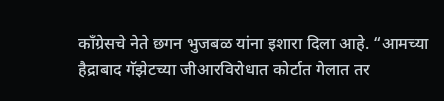काँग्रेसचे नेते छगन भुजबळ यांना इशारा दिला आहे. “आमच्या हैद्राबाद गॅझेटच्या जीआरविरोधात कोर्टात गेलात तर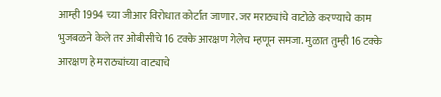आम्ही 1994 च्या जीआर विरोधात कोर्टात जाणार. जर मराठ्यांचे वाटोळे करण्याचे काम भुजबळने केले तर ओबीसीचे 16 टक्के आरक्षण गेलेच म्हणून समजा. मुळात तुम्ही 16 टक्के आरक्षण हे मराठ्यांच्या वाट्याचे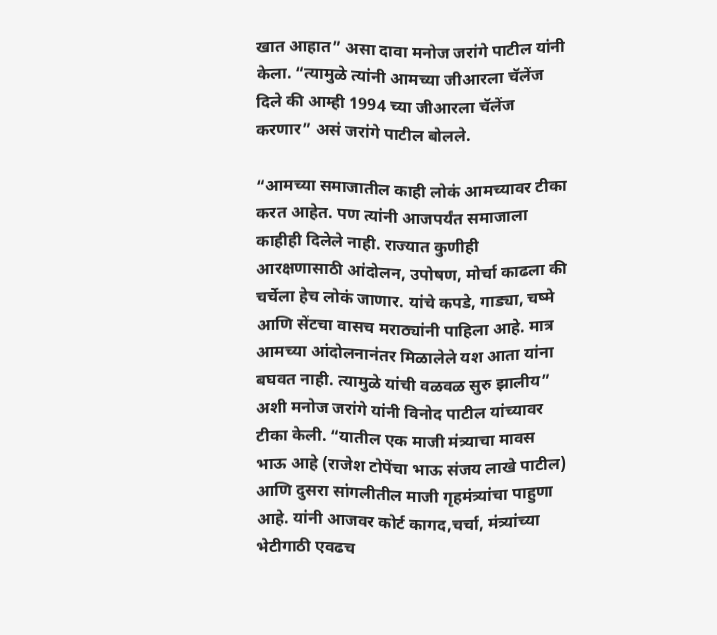खात आहात” असा दावा मनोज जरांगे पाटील यांनी केला. “त्यामुळे त्यांनी आमच्या जीआरला चॅलेंज दिले की आम्ही 1994 च्या जीआरला चॅलेंज करणार” असं जरांगे पाटील बोलले.

“आमच्या समाजातील काही लोकं आमच्यावर टीका करत आहेत. पण त्यांनी आजपर्यंत समाजाला काहीही दिलेले नाही. राज्यात कुणीही आरक्षणासाठी आंदोलन, उपोषण, मोर्चा काढला की चर्चेला हेच लोकं जाणार. यांचे कपडे, गाड्या, चष्मे आणि सेंटचा वासच मराठ्यांनी पाहिला आहे. मात्र आमच्या आंदोलनानंतर मिळालेले यश आता यांना बघवत नाही. त्यामुळे यांची वळवळ सुरु झालीय” अशी मनोज जरांगे यांनी विनोद पाटील यांच्यावर टीका केली. “यातील एक माजी मंत्र्याचा मावस भाऊ आहे (राजेश टोपेंचा भाऊ संजय लाखे पाटील) आणि दुसरा सांगलीतील माजी गृहमंत्र्यांचा पाहुणा आहे. यांनी आजवर कोर्ट कागद,चर्चा, मंत्र्यांच्या भेटीगाठी एवढच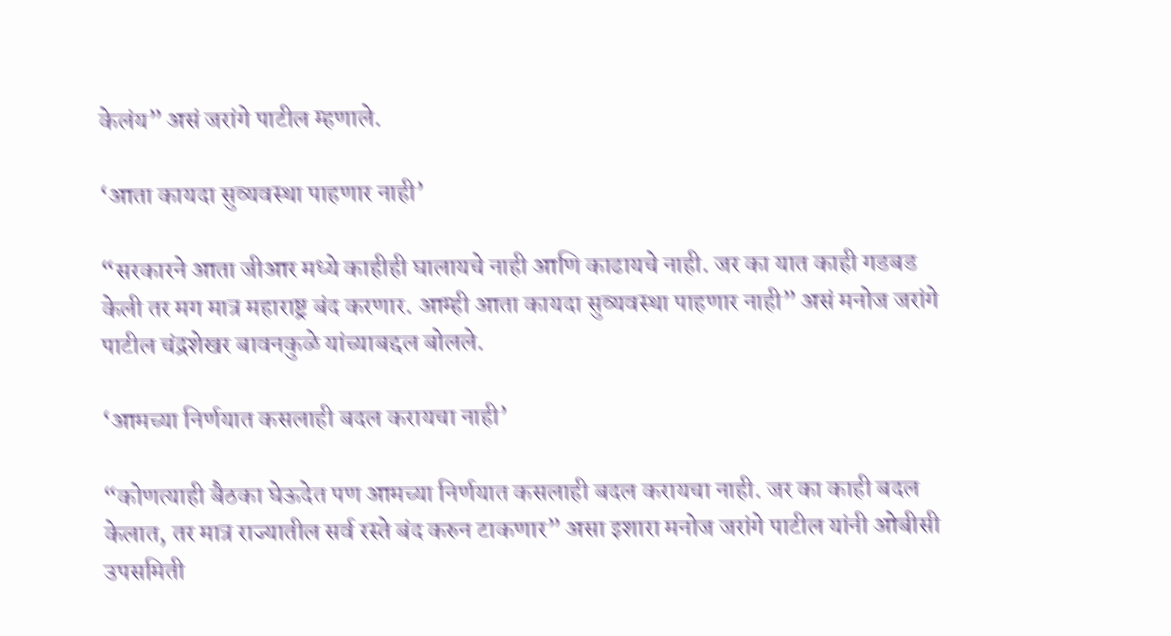केलंय” असं जरांगे पाटील म्हणाले.

‘आता कायदा सुव्यवस्था पाहणार नाही’

“सरकारने आता जीआर मध्ये काहीही घालायचे नाही आणि काढायचे नाही. जर का यात काही गडबड केली तर मग मात्र महाराष्ट्र बंद करणार. आम्ही आता कायदा सुव्यवस्था पाहणार नाही” असं मनोज जरांगे पाटील चंद्रशेखर बावनकुळे यांच्याबद्दल बोलले.

‘आमच्या निर्णयात कसलाही बदल करायचा नाही’

“कोणत्याही बैठका घेऊदेत पण आमच्या निर्णयात कसलाही बदल करायचा नाही. जर का काही बदल केलात, तर मात्र राज्यातील सर्व रस्ते बंद करुन टाकणार” असा इशारा मनोज जरांगे पाटील यांनी ओबीसी उपसमिती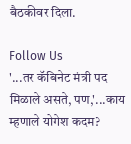बैठकीवर दिला.

Follow Us
'...तर कॅबिनेट मंत्री पद मिळाले असते, पण,'...काय म्हणाले योगेश कदम?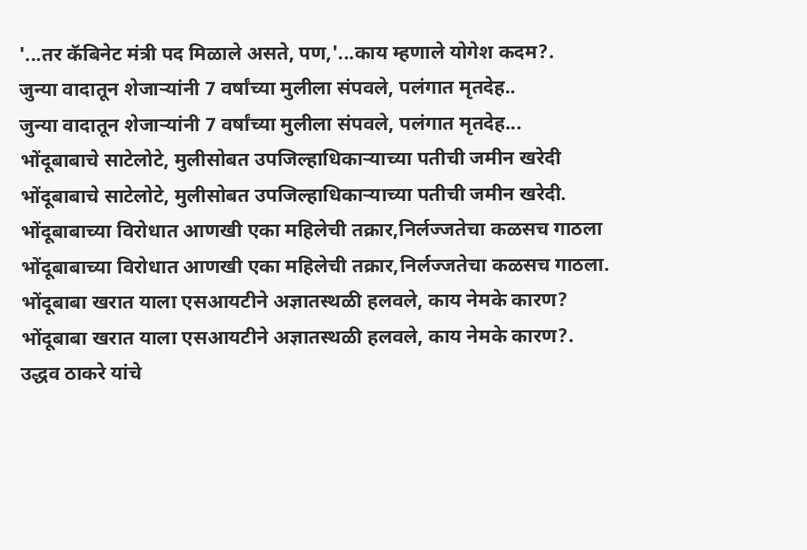'...तर कॅबिनेट मंत्री पद मिळाले असते, पण,'...काय म्हणाले योगेश कदम?.
जुन्या वादातून शेजाऱ्यांनी 7 वर्षांच्या मुलीला संपवले, पलंगात मृतदेह..
जुन्या वादातून शेजाऱ्यांनी 7 वर्षांच्या मुलीला संपवले, पलंगात मृतदेह...
भोंदूबाबाचे साटेलोटे, मुलीसोबत उपजिल्हाधिकाऱ्याच्या पतीची जमीन खरेदी
भोंदूबाबाचे साटेलोटे, मुलीसोबत उपजिल्हाधिकाऱ्याच्या पतीची जमीन खरेदी.
भोंदूबाबाच्या विरोधात आणखी एका महिलेची तक्रार,निर्लज्जतेचा कळसच गाठला
भोंदूबाबाच्या विरोधात आणखी एका महिलेची तक्रार,निर्लज्जतेचा कळसच गाठला.
भोंदूबाबा खरात याला एसआयटीने अज्ञातस्थळी हलवले, काय नेमके कारण?
भोंदूबाबा खरात याला एसआयटीने अज्ञातस्थळी हलवले, काय नेमके कारण?.
उद्धव ठाकरे यांचे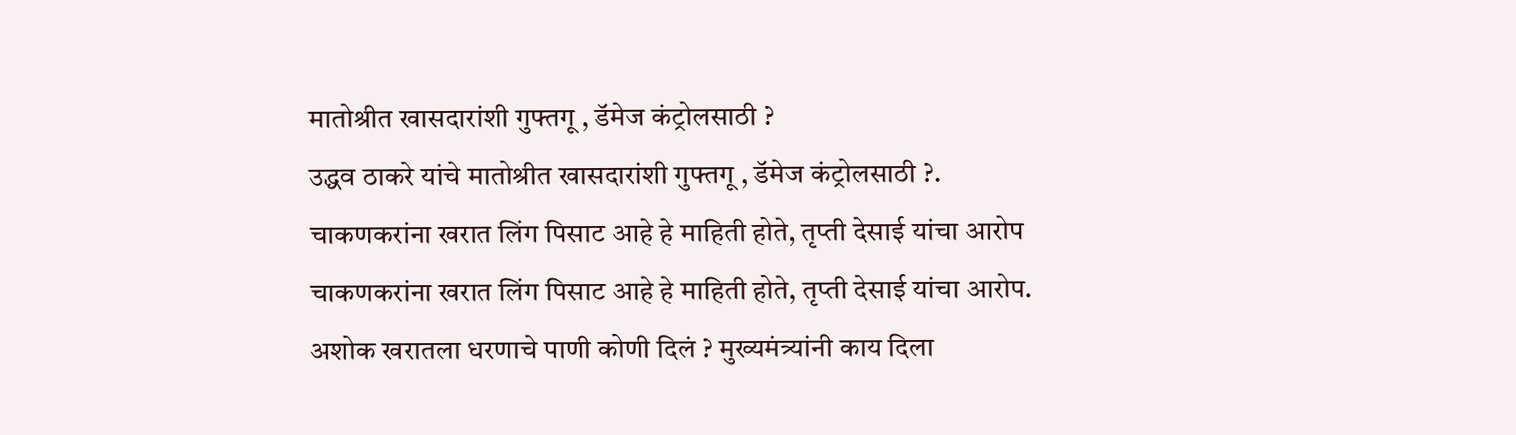मातोश्रीत खासदारांशी गुफ्तगू , डॅमेज कंट्रोलसाठी ?
उद्धव ठाकरे यांचे मातोश्रीत खासदारांशी गुफ्तगू , डॅमेज कंट्रोलसाठी ?.
चाकणकरांना खरात लिंग पिसाट आहे हे माहिती होते, तृप्ती देसाई यांचा आरोप
चाकणकरांना खरात लिंग पिसाट आहे हे माहिती होते, तृप्ती देसाई यांचा आरोप.
अशोक खरातला धरणाचे पाणी कोणी दिलं ? मुख्यमंत्र्यांनी काय दिला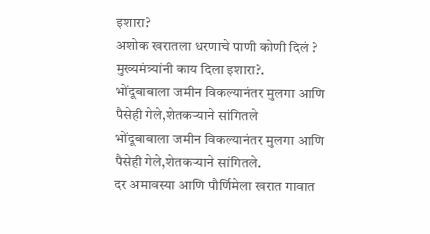इशारा?
अशोक खरातला धरणाचे पाणी कोणी दिलं ? मुख्यमंत्र्यांनी काय दिला इशारा?.
भोंदूबाबाला जमीन विकल्यानंतर मुलगा आणि पैसेही गेले,शेतकऱ्याने सांगितले
भोंदूबाबाला जमीन विकल्यानंतर मुलगा आणि पैसेही गेले,शेतकऱ्याने सांगितले.
दर अमावस्या आणि पौर्णिमेला खरात गावात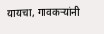यायचा, गावकऱ्यांनी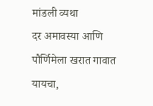मांडली व्यथा
दर अमावस्या आणि पौर्णिमेला खरात गावात यायचा,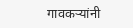गावकऱ्यांनी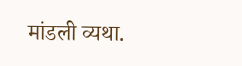मांडली व्यथा.